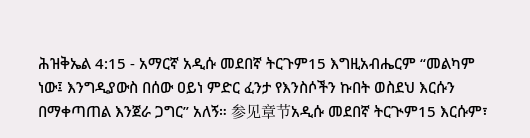ሕዝቅኤል 4:15 - አማርኛ አዲሱ መደበኛ ትርጉም15 እግዚአብሔርም “መልካም ነው፤ እንግዲያውስ በሰው ዐይነ ምድር ፈንታ የእንስሶችን ኩበት ወስደህ እርሱን በማቀጣጠል እንጀራ ጋግር” አለኝ። 参见章节አዲሱ መደበኛ ትርጒም15 እርሱም፣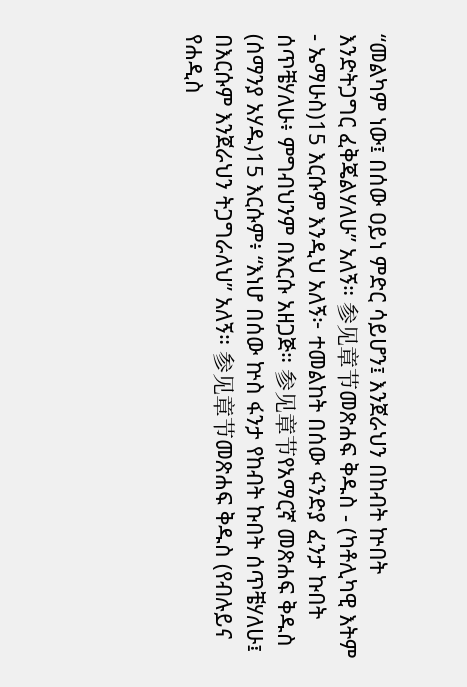“መልካም ነው፤ በሰው ዐይነ ምድር ሳይሆን፤ እንጀራህን በከብት ኵበት እንድትጋግር ፈቅጄልሃለሁ” አለኝ። 参见章节መጽሐፍ ቅዱስ - (ካቶሊካዊ እትም - ኤማሁስ)15 እርሱም እንዲህ አለኝ፦ ተመልከት በሰው ፋንድያ ፈንታ ኩበት ሰጥቼሃለሁ፥ ምግብህንም በእርሱ አዘጋጅ። 参见章节የአማርኛ መጽሐፍ ቅዱስ (ሰማንያ አሃዱ)15 እርሱም፥ “እነሆ በሰው ኵስ ፋንታ የከብት ኩበት ሰጥቼሃለሁ፤ በእርሱም እንጀራህን ትጋግራለህ” አለኝ። 参见章节መጽሐፍ ቅዱስ (የብሉይና የሐዲስ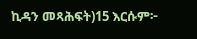ኪዳን መጻሕፍት)15 እርሱም፦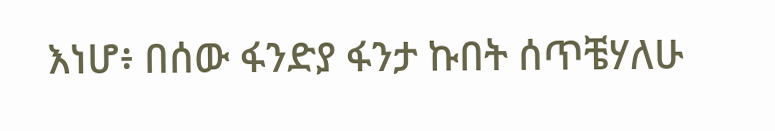እነሆ፥ በሰው ፋንድያ ፋንታ ኩበት ሰጥቼሃለሁ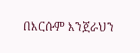በእርሱም እንጀራህን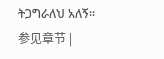ትጋግራለህ አለኝ። 参见章节 |